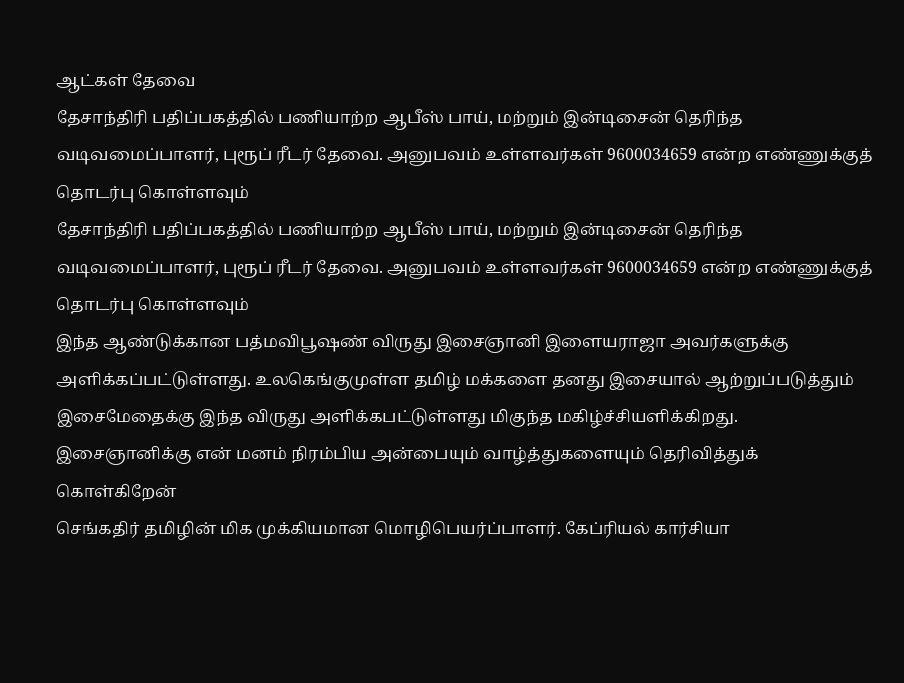ஆட்கள் தேவை
தேசாந்திரி பதிப்பகத்தில் பணியாற்ற ஆபீஸ் பாய், மற்றும் இன்டிசைன் தெரிந்த வடிவமைப்பாளர், புரூப் ரீடர் தேவை. அனுபவம் உள்ளவர்கள் 9600034659 என்ற எண்ணுக்குத் தொடர்பு கொள்ளவும்
தேசாந்திரி பதிப்பகத்தில் பணியாற்ற ஆபீஸ் பாய், மற்றும் இன்டிசைன் தெரிந்த வடிவமைப்பாளர், புரூப் ரீடர் தேவை. அனுபவம் உள்ளவர்கள் 9600034659 என்ற எண்ணுக்குத் தொடர்பு கொள்ளவும்
இந்த ஆண்டுக்கான பத்மவிபூஷண் விருது இசைஞானி இளையராஜா அவர்களுக்கு அளிக்கப்பட்டுள்ளது. உலகெங்குமுள்ள தமிழ் மக்களை தனது இசையால் ஆற்றுப்படுத்தும் இசைமேதைக்கு இந்த விருது அளிக்கபட்டுள்ளது மிகுந்த மகிழ்ச்சியளிக்கிறது. இசைஞானிக்கு என் மனம் நிரம்பிய அன்பையும் வாழ்த்துகளையும் தெரிவித்துக் கொள்கிறேன்
செங்கதிர் தமிழின் மிக முக்கியமான மொழிபெயர்ப்பாளர். கேப்ரியல் கார்சியா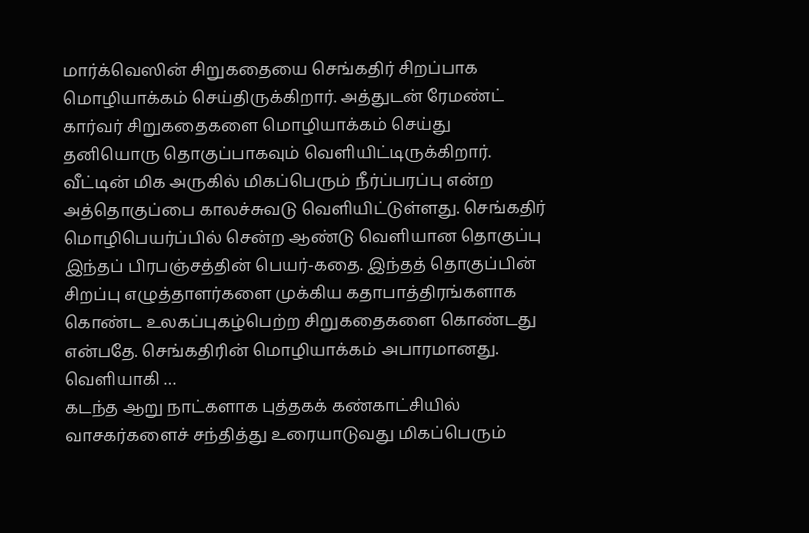மார்க்வெஸின் சிறுகதையை செங்கதிர் சிறப்பாக மொழியாக்கம் செய்திருக்கிறார். அத்துடன் ரேமண்ட் கார்வர் சிறுகதைகளை மொழியாக்கம் செய்து தனியொரு தொகுப்பாகவும் வெளியிட்டிருக்கிறார். வீட்டின் மிக அருகில் மிகப்பெரும் நீர்ப்பரப்பு என்ற அத்தொகுப்பை காலச்சுவடு வெளியிட்டுள்ளது. செங்கதிர் மொழிபெயர்ப்பில் சென்ற ஆண்டு வெளியான தொகுப்பு இந்தப் பிரபஞ்சத்தின் பெயர்-கதை. இந்தத் தொகுப்பின் சிறப்பு எழுத்தாளர்களை முக்கிய கதாபாத்திரங்களாக கொண்ட உலகப்புகழ்பெற்ற சிறுகதைகளை கொண்டது என்பதே. செங்கதிரின் மொழியாக்கம் அபாரமானது. வெளியாகி …
கடந்த ஆறு நாட்களாக புத்தகக் கண்காட்சியில் வாசகர்களைச் சந்தித்து உரையாடுவது மிகப்பெரும்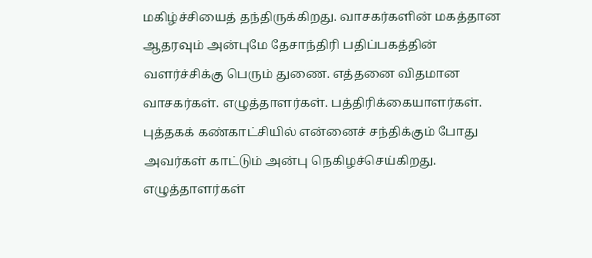மகிழ்ச்சியைத் தந்திருக்கிறது. வாசகர்களின் மகத்தான ஆதரவும் அன்புமே தேசாந்திரி பதிப்பகத்தின் வளர்ச்சிக்கு பெரும் துணை. எத்தனை விதமான வாசகர்கள். எழுத்தாளர்கள். பத்திரிக்கையாளர்கள். புத்தகக் கண்காட்சியில் என்னைச் சந்திக்கும் போது அவர்கள் காட்டும் அன்பு நெகிழச்செய்கிறது. எழுத்தாளர்கள்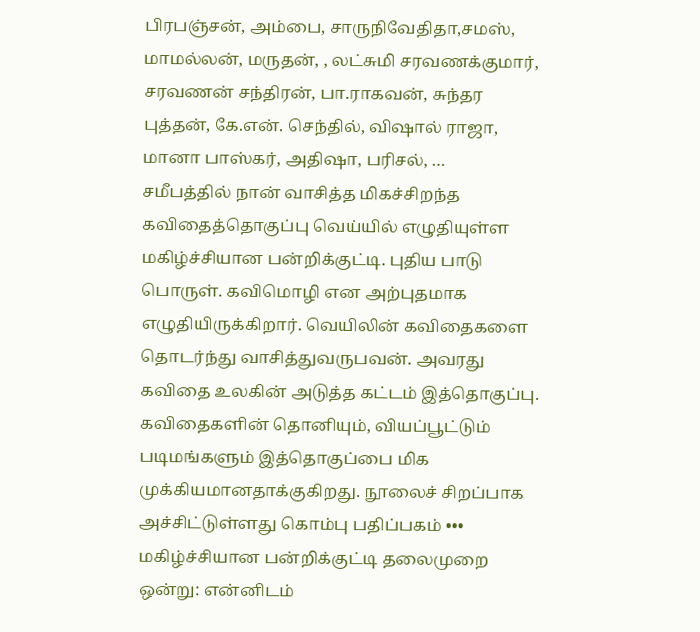பிரபஞ்சன், அம்பை, சாருநிவேதிதா,சமஸ், மாமல்லன், மருதன், , லட்சுமி சரவணக்குமார், சரவணன் சந்திரன், பா.ராகவன், சுந்தர புத்தன், கே.என். செந்தில், விஷால் ராஜா, மானா பாஸ்கர், அதிஷா, பரிசல், …
சமீபத்தில் நான் வாசித்த மிகச்சிறந்த கவிதைத்தொகுப்பு வெய்யில் எழுதியுள்ள மகிழ்ச்சியான பன்றிக்குட்டி. புதிய பாடு பொருள். கவிமொழி என அற்புதமாக எழுதியிருக்கிறார். வெயிலின் கவிதைகளை தொடர்ந்து வாசித்துவருபவன். அவரது கவிதை உலகின் அடுத்த கட்டம் இத்தொகுப்பு. கவிதைகளின் தொனியும், வியப்பூட்டும் படிமங்களும் இத்தொகுப்பை மிக முக்கியமானதாக்குகிறது. நூலைச் சிறப்பாக அச்சிட்டுள்ளது கொம்பு பதிப்பகம் ••• மகிழ்ச்சியான பன்றிக்குட்டி தலைமுறை ஒன்று: என்னிடம்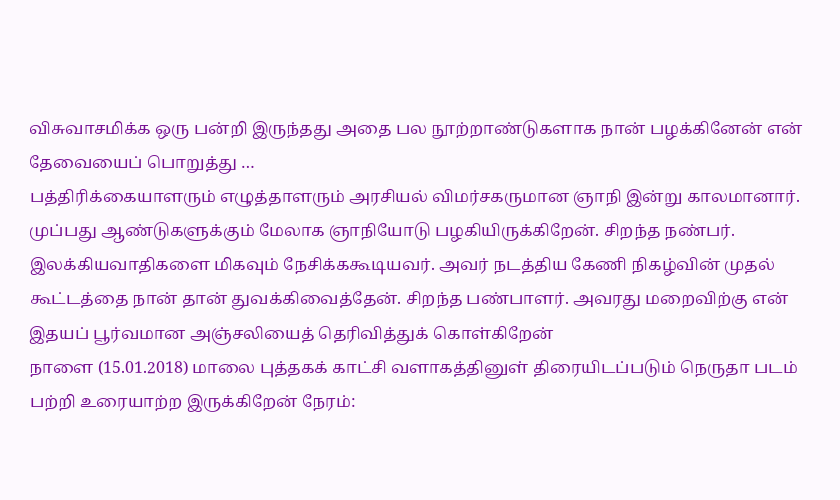விசுவாசமிக்க ஒரு பன்றி இருந்தது அதை பல நூற்றாண்டுகளாக நான் பழக்கினேன் என் தேவையைப் பொறுத்து …
பத்திரிக்கையாளரும் எழுத்தாளரும் அரசியல் விமர்சகருமான ஞாநி இன்று காலமானார். முப்பது ஆண்டுகளுக்கும் மேலாக ஞாநியோடு பழகியிருக்கிறேன். சிறந்த நண்பர். இலக்கியவாதிகளை மிகவும் நேசிக்ககூடியவர். அவர் நடத்திய கேணி நிகழ்வின் முதல் கூட்டத்தை நான் தான் துவக்கிவைத்தேன். சிறந்த பண்பாளர். அவரது மறைவிற்கு என் இதயப் பூர்வமான அஞ்சலியைத் தெரிவித்துக் கொள்கிறேன்
நாளை (15.01.2018) மாலை புத்தகக் காட்சி வளாகத்தினுள் திரையிடப்படும் நெருதா படம் பற்றி உரையாற்ற இருக்கிறேன் நேரம்: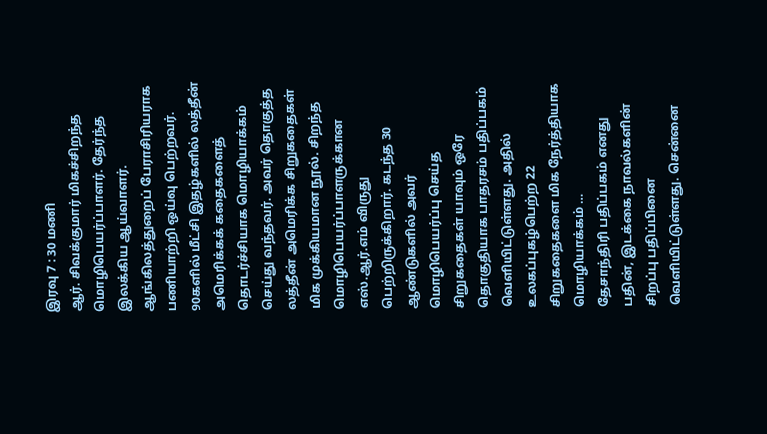இரவு 7 : 30 மணி
ஆர். சிவக்குமார் மிகச்சிறந்த மொழிபெயர்ப்பாளர். தேர்ந்த இலக்கிய ஆய்வாளர். ஆங்கிலத்துறைப் பேராசிரியராக பணியாற்றி ஒய்வு பெற்றவர். 90களில் மீட்சி இதழ்களில் லத்தீன் அமெரிக்கக் கதைகளைத் தொடர்ச்சியாக மொழியாக்கம் செய்து வந்தவர். அவர் தொகுத்த லத்தீன் அமெரிக்க சிறுகதைகள் மிக முக்கியமான நூல். சிறந்த மொழிபெயர்ப்பாளருக்கான எஸ்.ஆர்.எம் விருது பெற்றிருக்கிறார். கடந்த 30 ஆண்டுகளில் அவர் மொழிபெயர்ப்பு செய்த சிறுகதைகள் யாவும் ஒரே தொகுதியாக பாதரசம் பதிப்பகம் வெளியிட்டுள்ளது. அதில் உலகப்புகழ்பெற்ற 22 சிறுகதைகளை மிக நேர்த்தியாக மொழியாக்கம் …
தேசாந்திரி பதிப்பகம் எனது பதின், இடக்கை நாவல்களின் சிறப்பு பதிப்பினை வெளியிட்டுள்ளது. சென்னை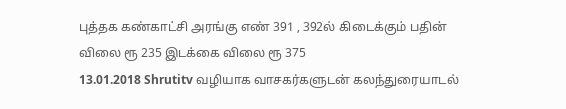புத்தக கண்காட்சி அரங்கு எண் 391 , 392ல் கிடைக்கும் பதின் விலை ரூ 235 இடக்கை விலை ரூ 375
13.01.2018 Shrutitv வழியாக வாசகர்களுடன் கலந்துரையாடல்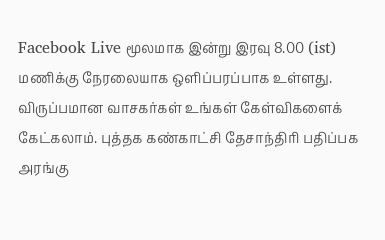Facebook Live மூலமாக இன்று இரவு 8.00 (ist) மணிக்கு நேரலையாக ஒளிப்பரப்பாக உள்ளது. விருப்பமான வாசகர்கள் உங்கள் கேள்விகளைக் கேட்கலாம். புத்தக கண்காட்சி தேசாந்திரி பதிப்பக அரங்கு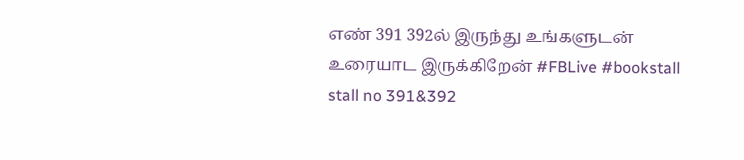எண் 391 392ல் இருந்து உங்களுடன் உரையாட இருக்கிறேன் #FBLive #bookstall stall no 391&392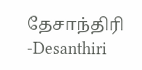தேசாந்திரி -Desanthiri